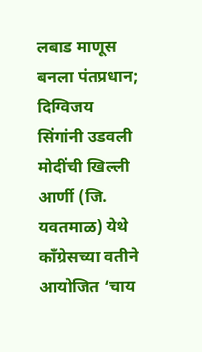लबाड माणूस बनला पंतप्रधान; दिग्विजय सिंगांनी उडवली मोदींची खिल्ली आर्णी (जि. यवतमाळ) येथे काँग्रेसच्या वतीने आयोजित ‘चाय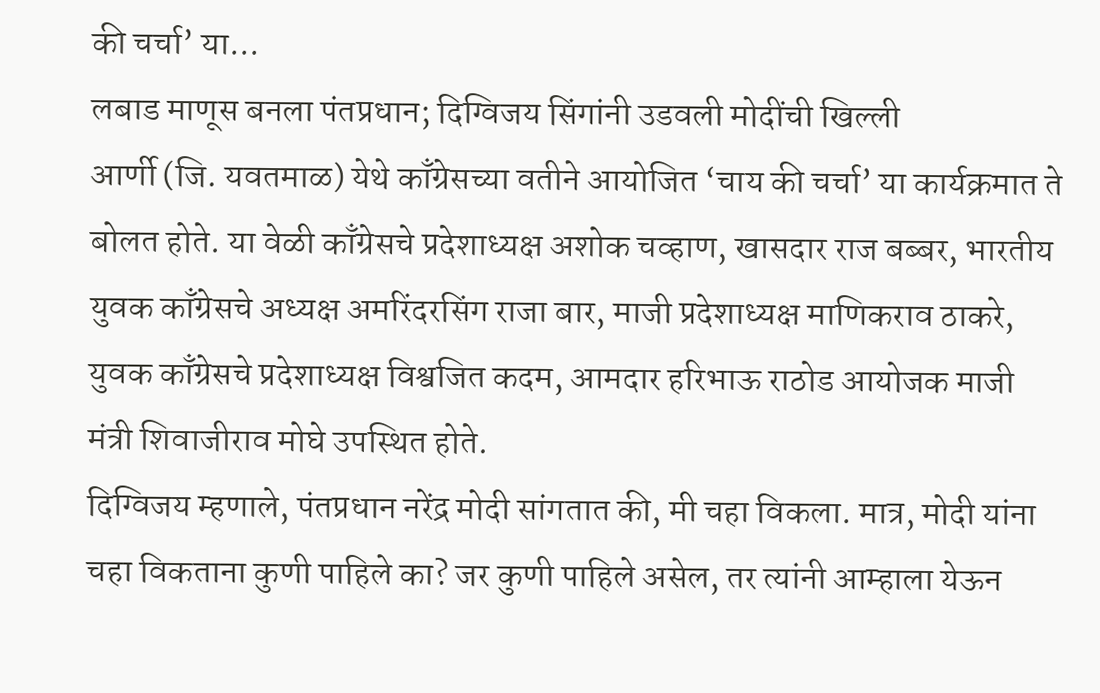की चर्चा’ या...
लबाड माणूस बनला पंतप्रधान; दिग्विजय सिंगांनी उडवली मोदींची खिल्ली
आर्णी (जि. यवतमाळ) येथे काँग्रेसच्या वतीने आयोजित ‘चाय की चर्चा’ या कार्यक्रमात ते बोलत होते. या वेळी काँग्रेसचे प्रदेशाध्यक्ष अशोक चव्हाण, खासदार राज बब्बर, भारतीय युवक काँग्रेसचे अध्यक्ष अमरिंदरसिंग राजा बार, माजी प्रदेशाध्यक्ष माणिकराव ठाकरे, युवक काँग्रेसचे प्रदेशाध्यक्ष विश्वजित कदम, आमदार हरिभाऊ राठोड आयोजक माजी मंत्री शिवाजीराव मोघे उपस्थित होते.
दिग्विजय म्हणाले, पंतप्रधान नरेंद्र मोदी सांगतात की, मी चहा विकला. मात्र, मोदी यांना चहा विकताना कुणी पाहिले का? जर कुणी पाहिले असेल, तर त्यांनी आम्हाला येऊन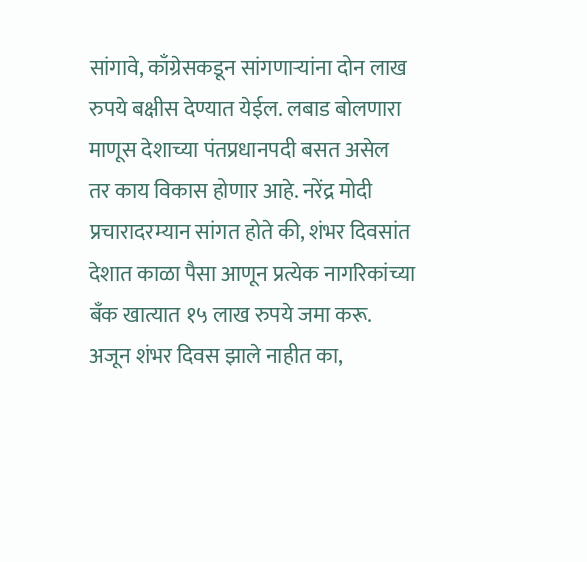सांगावे, काँग्रेसकडून सांगणाऱ्यांना दोन लाख रुपये बक्षीस देण्यात येईल. लबाड बोलणारा माणूस देशाच्या पंतप्रधानपदी बसत असेल तर काय विकास होणार आहे. नरेंद्र मोदी प्रचारादरम्यान सांगत होते की, शंभर दिवसांत देशात काळा पैसा आणून प्रत्येक नागरिकांच्या बँक खात्यात १५ लाख रुपये जमा करू. अजून शंभर दिवस झाले नाहीत का,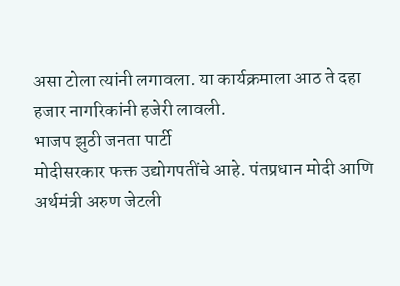असा टोला त्यांनी लगावला. या कार्यक्रमाला आठ ते दहा हजार नागरिकांनी हजेरी लावली.
भाजप झुठी जनता पार्टी
मोदीसरकार फक्त उद्योगपतींचे आहे. पंतप्रधान मोदी आणि अर्थमंत्री अरुण जेटली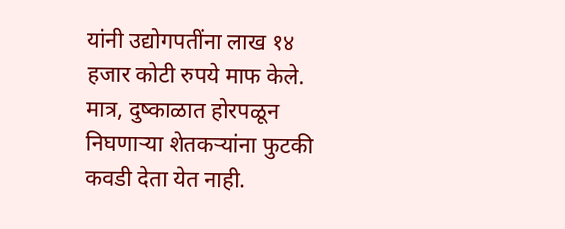यांनी उद्योगपतींना लाख १४ हजार कोटी रुपये माफ केले. मात्र, दुष्काळात होरपळून निघणाऱ्या शेतकऱ्यांना फुटकी कवडी देता येत नाही.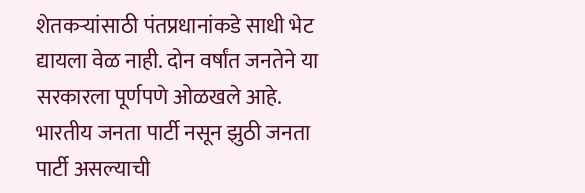शेतकऱ्यांसाठी पंतप्रधानांकडे साधी भेट द्यायला वेळ नाही. दोन वर्षांत जनतेने या सरकारला पूर्णपणे ओळखले आहे. भारतीय जनता पार्टी नसून झुठी जनता पार्टी असल्याची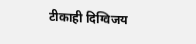टीकाही दिग्विजय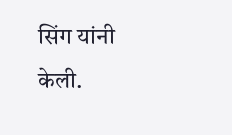सिंग यांनी केली.